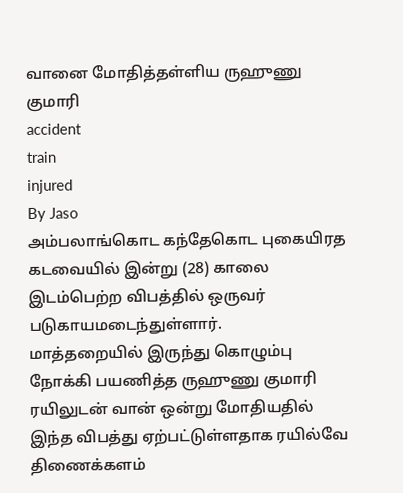வானை மோதித்தள்ளிய ருஹுணு குமாரி
accident
train
injured
By Jaso
அம்பலாங்கொட கந்தேகொட புகையிரத கடவையில் இன்று (28) காலை இடம்பெற்ற விபத்தில் ஒருவர் படுகாயமடைந்துள்ளார்.
மாத்தறையில் இருந்து கொழும்பு நோக்கி பயணித்த ருஹுணு குமாரி ரயிலுடன் வான் ஒன்று மோதியதில் இந்த விபத்து ஏற்பட்டுள்ளதாக ரயில்வே திணைக்களம்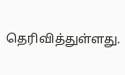தெரிவித்துள்ளது.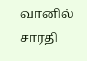வானில் சாரதி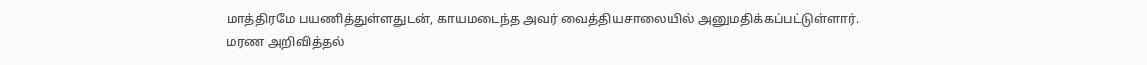மாத்திரமே பயணித்துள்ளதுடன், காயமடைந்த அவர் வைத்தியசாலையில் அனுமதிக்கப்பட்டுள்ளார்.
மரண அறிவித்தல்